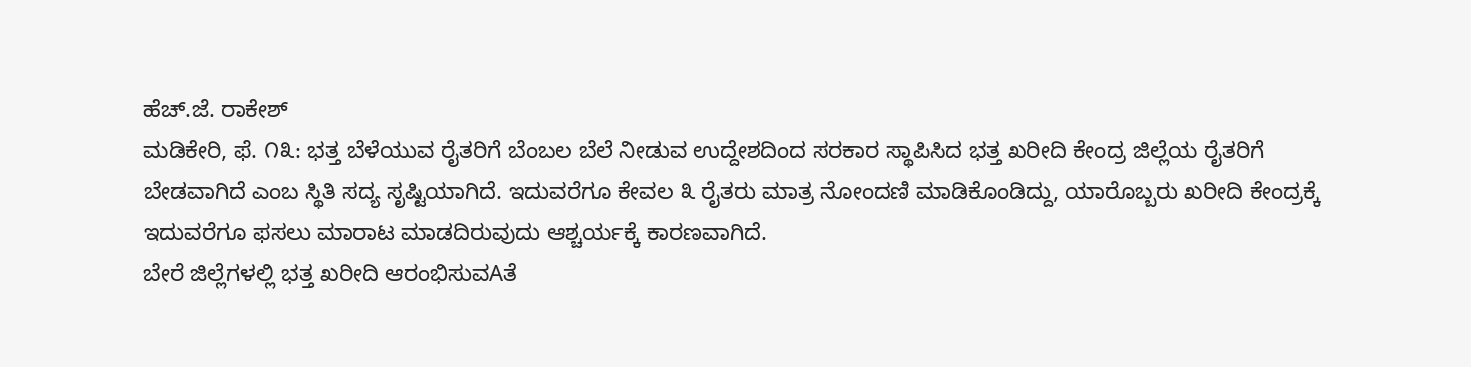ಹೆಚ್.ಜೆ. ರಾಕೇಶ್
ಮಡಿಕೇರಿ, ಫೆ. ೧೩: ಭತ್ತ ಬೆಳೆಯುವ ರೈತರಿಗೆ ಬೆಂಬಲ ಬೆಲೆ ನೀಡುವ ಉದ್ದೇಶದಿಂದ ಸರಕಾರ ಸ್ಥಾಪಿಸಿದ ಭತ್ತ ಖರೀದಿ ಕೇಂದ್ರ ಜಿಲ್ಲೆಯ ರೈತರಿಗೆ ಬೇಡವಾಗಿದೆ ಎಂಬ ಸ್ಥಿತಿ ಸದ್ಯ ಸೃಷ್ಟಿಯಾಗಿದೆ. ಇದುವರೆಗೂ ಕೇವಲ ೩ ರೈತರು ಮಾತ್ರ ನೋಂದಣಿ ಮಾಡಿಕೊಂಡಿದ್ದು, ಯಾರೊಬ್ಬರು ಖರೀದಿ ಕೇಂದ್ರಕ್ಕೆ ಇದುವರೆಗೂ ಫಸಲು ಮಾರಾಟ ಮಾಡದಿರುವುದು ಆಶ್ಚರ್ಯಕ್ಕೆ ಕಾರಣವಾಗಿದೆ.
ಬೇರೆ ಜಿಲ್ಲೆಗಳಲ್ಲಿ ಭತ್ತ ಖರೀದಿ ಆರಂಭಿಸುವAತೆ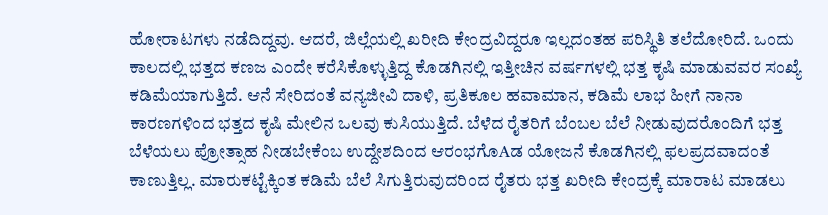ಹೋರಾಟಗಳು ನಡೆದಿದ್ದವು. ಆದರೆ, ಜಿಲ್ಲೆಯಲ್ಲಿ ಖರೀದಿ ಕೇಂದ್ರವಿದ್ದರೂ ಇಲ್ಲದಂತಹ ಪರಿಸ್ಥಿತಿ ತಲೆದೋರಿದೆ. ಒಂದು ಕಾಲದಲ್ಲಿ ಭತ್ತದ ಕಣಜ ಎಂದೇ ಕರೆಸಿಕೊಳ್ಳುತ್ತಿದ್ದ ಕೊಡಗಿನಲ್ಲಿ ಇತ್ತೀಚಿನ ವರ್ಷಗಳಲ್ಲಿ ಭತ್ತ ಕೃಷಿ ಮಾಡುವವರ ಸಂಖ್ಯೆ ಕಡಿಮೆಯಾಗುತ್ತಿದೆ. ಆನೆ ಸೇರಿದಂತೆ ವನ್ಯಜೀವಿ ದಾಳಿ, ಪ್ರತಿಕೂಲ ಹವಾಮಾನ, ಕಡಿಮೆ ಲಾಭ ಹೀಗೆ ನಾನಾ ಕಾರಣಗಳಿಂದ ಭತ್ತದ ಕೃಷಿ ಮೇಲಿನ ಒಲವು ಕುಸಿಯುತ್ತಿದೆ. ಬೆಳೆದ ರೈತರಿಗೆ ಬೆಂಬಲ ಬೆಲೆ ನೀಡುವುದರೊಂದಿಗೆ ಭತ್ತ ಬೆಳೆಯಲು ಪ್ರೋತ್ಸಾಹ ನೀಡಬೇಕೆಂಬ ಉದ್ದೇಶದಿಂದ ಆರಂಭಗೊAಡ ಯೋಜನೆ ಕೊಡಗಿನಲ್ಲಿ ಫಲಪ್ರದವಾದಂತೆ ಕಾಣುತ್ತಿಲ್ಲ. ಮಾರುಕಟ್ಟೆಕ್ಕಿಂತ ಕಡಿಮೆ ಬೆಲೆ ಸಿಗುತ್ತಿರುವುದರಿಂದ ರೈತರು ಭತ್ತ ಖರೀದಿ ಕೇಂದ್ರಕ್ಕೆ ಮಾರಾಟ ಮಾಡಲು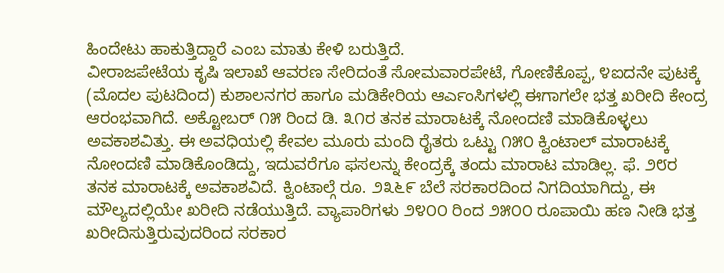ಹಿಂದೇಟು ಹಾಕುತ್ತಿದ್ದಾರೆ ಎಂಬ ಮಾತು ಕೇಳಿ ಬರುತ್ತಿದೆ.
ವೀರಾಜಪೇಟೆಯ ಕೃಷಿ ಇಲಾಖೆ ಆವರಣ ಸೇರಿದಂತೆ ಸೋಮವಾರಪೇಟೆ, ಗೋಣಿಕೊಪ್ಪ, ೪ಐದನೇ ಪುಟಕ್ಕೆ
(ಮೊದಲ ಪುಟದಿಂದ) ಕುಶಾಲನಗರ ಹಾಗೂ ಮಡಿಕೇರಿಯ ಆರ್ಎಂಸಿಗಳಲ್ಲಿ ಈಗಾಗಲೇ ಭತ್ತ ಖರೀದಿ ಕೇಂದ್ರ ಆರಂಭವಾಗಿದೆ. ಅಕ್ಟೋಬರ್ ೧೫ ರಿಂದ ಡಿ. ೩೧ರ ತನಕ ಮಾರಾಟಕ್ಕೆ ನೋಂದಣಿ ಮಾಡಿಕೊಳ್ಳಲು ಅವಕಾಶವಿತ್ತು. ಈ ಅವಧಿಯಲ್ಲಿ ಕೇವಲ ಮೂರು ಮಂದಿ ರೈತರು ಒಟ್ಟು ೧೫೦ ಕ್ವಿಂಟಾಲ್ ಮಾರಾಟಕ್ಕೆ ನೋಂದಣಿ ಮಾಡಿಕೊಂಡಿದ್ದು, ಇದುವರೆಗೂ ಫಸಲನ್ನು ಕೇಂದ್ರಕ್ಕೆ ತಂದು ಮಾರಾಟ ಮಾಡಿಲ್ಲ. ಫೆ. ೨೮ರ ತನಕ ಮಾರಾಟಕ್ಕೆ ಅವಕಾಶವಿದೆ. ಕ್ವಿಂಟಾಲ್ಗೆ ರೂ. ೨೩೬೯ ಬೆಲೆ ಸರಕಾರದಿಂದ ನಿಗದಿಯಾಗಿದ್ದು, ಈ ಮೌಲ್ಯದಲ್ಲಿಯೇ ಖರೀದಿ ನಡೆಯುತ್ತಿದೆ. ವ್ಯಾಪಾರಿಗಳು ೨೪೦೦ ರಿಂದ ೨೫೦೦ ರೂಪಾಯಿ ಹಣ ನೀಡಿ ಭತ್ತ ಖರೀದಿಸುತ್ತಿರುವುದರಿಂದ ಸರಕಾರ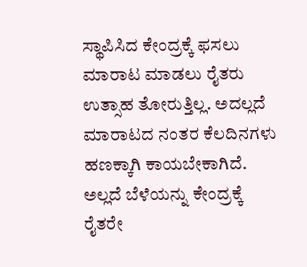ಸ್ಥಾಪಿಸಿದ ಕೇಂದ್ರಕ್ಕೆ ಫಸಲು ಮಾರಾಟ ಮಾಡಲು ರೈತರು ಉತ್ಸಾಹ ತೋರುತ್ತಿಲ್ಲ. ಅದಲ್ಲದೆ ಮಾರಾಟದ ನಂತರ ಕೆಲದಿನಗಳು ಹಣಕ್ಕಾಗಿ ಕಾಯಬೇಕಾಗಿದೆ. ಅಲ್ಲದೆ ಬೆಳೆಯನ್ನು ಕೇಂದ್ರಕ್ಕೆ ರೈತರೇ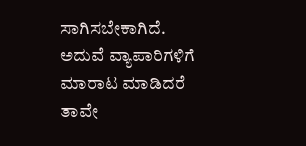ಸಾಗಿಸಬೇಕಾಗಿದೆ. ಅದುವೆ ವ್ಯಾಪಾರಿಗಳಿಗೆ ಮಾರಾಟ ಮಾಡಿದರೆ ತಾವೇ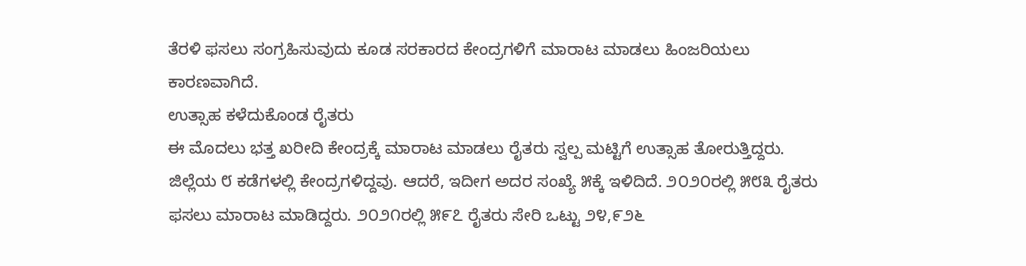ತೆರಳಿ ಫಸಲು ಸಂಗ್ರಹಿಸುವುದು ಕೂಡ ಸರಕಾರದ ಕೇಂದ್ರಗಳಿಗೆ ಮಾರಾಟ ಮಾಡಲು ಹಿಂಜರಿಯಲು ಕಾರಣವಾಗಿದೆ.
ಉತ್ಸಾಹ ಕಳೆದುಕೊಂಡ ರೈತರು
ಈ ಮೊದಲು ಭತ್ತ ಖರೀದಿ ಕೇಂದ್ರಕ್ಕೆ ಮಾರಾಟ ಮಾಡಲು ರೈತರು ಸ್ವಲ್ಪ ಮಟ್ಟಿಗೆ ಉತ್ಸಾಹ ತೋರುತ್ತಿದ್ದರು. ಜಿಲ್ಲೆಯ ೮ ಕಡೆಗಳಲ್ಲಿ ಕೇಂದ್ರಗಳಿದ್ದವು. ಆದರೆ, ಇದೀಗ ಅದರ ಸಂಖ್ಯೆ ೫ಕ್ಕೆ ಇಳಿದಿದೆ. ೨೦೨೦ರಲ್ಲಿ ೫೮೩ ರೈತರು ಫಸಲು ಮಾರಾಟ ಮಾಡಿದ್ದರು. ೨೦೨೧ರಲ್ಲಿ ೫೯೭ ರೈತರು ಸೇರಿ ಒಟ್ಟು ೨೪,೯೨೬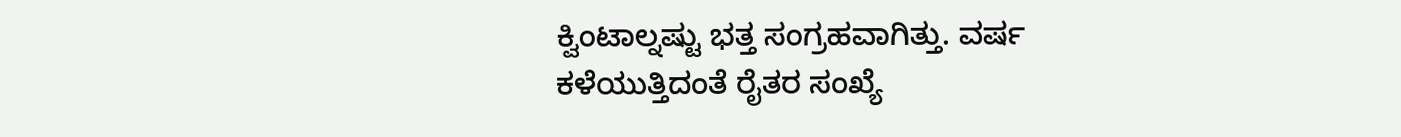ಕ್ವಿಂಟಾಲ್ನಷ್ಟು ಭತ್ತ ಸಂಗ್ರಹವಾಗಿತ್ತು. ವರ್ಷ ಕಳೆಯುತ್ತಿದಂತೆ ರೈತರ ಸಂಖ್ಯೆ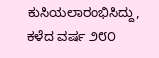ಕುಸಿಯಲಾರಂಭಿಸಿದ್ದು, ಕಳೆದ ವರ್ಷ ೨೮೦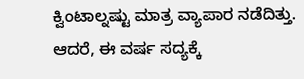ಕ್ವಿಂಟಾಲ್ನಷ್ಟು ಮಾತ್ರ ವ್ಯಾಪಾರ ನಡೆದಿತ್ತು. ಆದರೆ, ಈ ವರ್ಷ ಸದ್ಯಕ್ಕೆ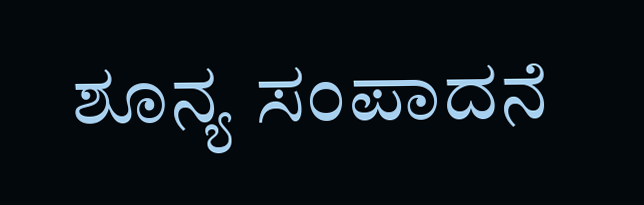ಶೂನ್ಯ ಸಂಪಾದನೆ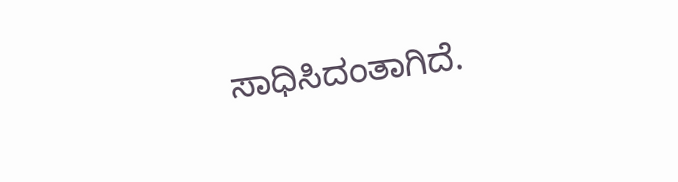ಸಾಧಿಸಿದಂತಾಗಿದೆ.